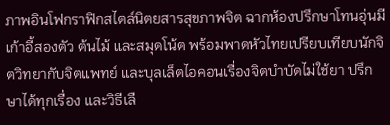ภาพอินโฟกราฟิกสไตล์นิตยสารสุขภาพจิต ฉากห้องปรึกษาโทนอุ่นมีเก้าอี้สองตัว ต้นไม้ และสมุดโน้ต พร้อมพาดหัวไทยเปรียบเทียบนักจิตวิทยากับจิตแพทย์ และบุลเล็ตไอคอนเรื่องจิตบำบัดไม่ใช้ยา ปรึกษาได้ทุกเรื่อง และวิธีเลื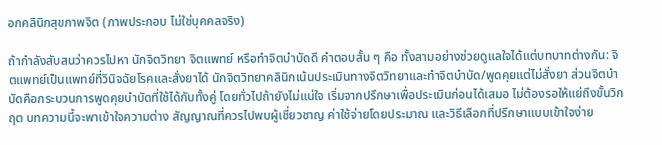อกคลินิกสุขภาพจิต (ภาพประกอบ ไม่ใช่บุคคลจริง)

ถ้ากำลังสับสนว่าควรไปหา นักจิตวิทยา จิตแพทย์ หรือทำจิตบำบัดดี คำตอบสั้น ๆ คือ ทั้งสามอย่างช่วยดูแลใจได้แต่บทบาทต่างกัน: จิตแพทย์เป็นแพทย์ที่วินิจฉัยโรคและสั่งยาได้ นักจิตวิทยาคลินิกเน้นประเมินทางจิตวิทยาและทำจิตบำบัด/พูดคุยแต่ไม่สั่งยา ส่วนจิตบำบัดคือกระบวนการพูดคุยบำบัดที่ใช้ได้กับทั้งคู่ โดยทั่วไปถ้ายังไม่แน่ใจ เริ่มจากปรึกษาเพื่อประเมินก่อนได้เสมอ ไม่ต้องรอให้แย่ถึงขั้นวิกฤต บทความนี้จะพาเข้าใจความต่าง สัญญาณที่ควรไปพบผู้เชี่ยวชาญ ค่าใช้จ่ายโดยประมาณ และวิธีเลือกที่ปรึกษาแบบเข้าใจง่าย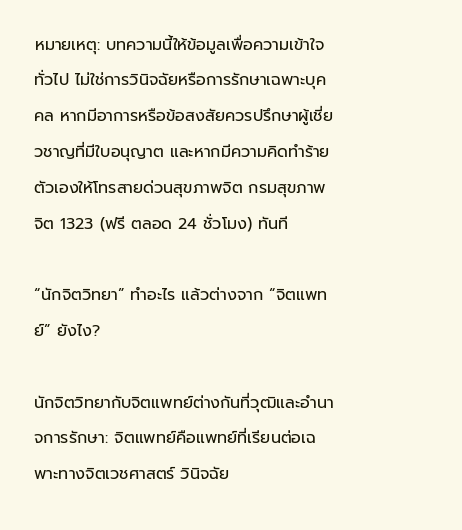หมายเหตุ: บทความนี้ให้ข้อมูลเพื่อความเข้าใจทั่วไป ไม่ใช่การวินิจฉัยหรือการรักษาเฉพาะบุคคล หากมีอาการหรือข้อสงสัยควรปรึกษาผู้เชี่ยวชาญที่มีใบอนุญาต และหากมีความคิดทำร้ายตัวเองให้โทรสายด่วนสุขภาพจิต กรมสุขภาพจิต 1323 (ฟรี ตลอด 24 ชั่วโมง) ทันที

“นักจิตวิทยา” ทำอะไร แล้วต่างจาก “จิตแพทย์” ยังไง?

นักจิตวิทยากับจิตแพทย์ต่างกันที่วุฒิและอำนาจการรักษา: จิตแพทย์คือแพทย์ที่เรียนต่อเฉพาะทางจิตเวชศาสตร์ วินิจฉัย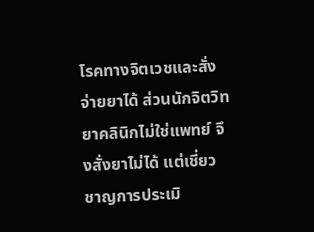โรคทางจิตเวชและสั่งจ่ายยาได้ ส่วนนักจิตวิทยาคลินิกไม่ใช่แพทย์ จึงสั่งยาไม่ได้ แต่เชี่ยวชาญการประเมิ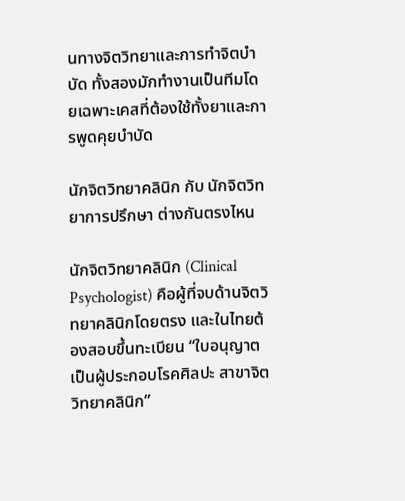นทางจิตวิทยาและการทำจิตบำบัด ทั้งสองมักทำงานเป็นทีมโดยเฉพาะเคสที่ต้องใช้ทั้งยาและการพูดคุยบำบัด

นักจิตวิทยาคลินิก กับ นักจิตวิทยาการปรึกษา ต่างกันตรงไหน

นักจิตวิทยาคลินิก (Clinical Psychologist) คือผู้ที่จบด้านจิตวิทยาคลินิกโดยตรง และในไทยต้องสอบขึ้นทะเบียน “ใบอนุญาตเป็นผู้ประกอบโรคศิลปะ สาขาจิตวิทยาคลินิก”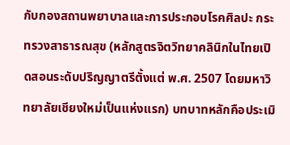กับกองสถานพยาบาลและการประกอบโรคศิลปะ กระทรวงสาธารณสุข (หลักสูตรจิตวิทยาคลินิกในไทยเปิดสอนระดับปริญญาตรีตั้งแต่ พ.ศ. 2507 โดยมหาวิทยาลัยเชียงใหม่เป็นแห่งแรก) บทบาทหลักคือประเมิ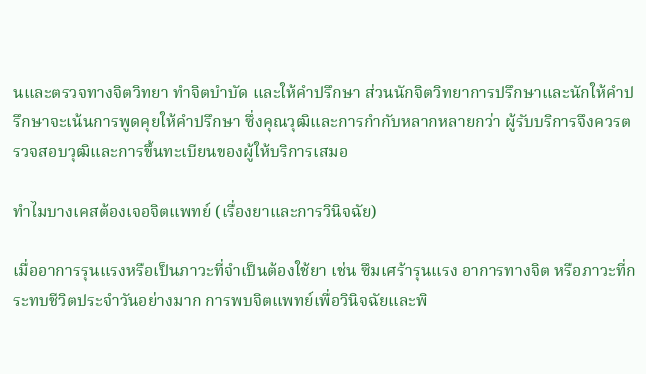นและตรวจทางจิตวิทยา ทำจิตบำบัด และให้คำปรึกษา ส่วนนักจิตวิทยาการปรึกษาและนักให้คำปรึกษาจะเน้นการพูดคุยให้คำปรึกษา ซึ่งคุณวุฒิและการกำกับหลากหลายกว่า ผู้รับบริการจึงควรตรวจสอบวุฒิและการขึ้นทะเบียนของผู้ให้บริการเสมอ

ทำไมบางเคสต้องเจอจิตแพทย์ (เรื่องยาและการวินิจฉัย)

เมื่ออาการรุนแรงหรือเป็นภาวะที่จำเป็นต้องใช้ยา เช่น ซึมเศร้ารุนแรง อาการทางจิต หรือภาวะที่กระทบชีวิตประจำวันอย่างมาก การพบจิตแพทย์เพื่อวินิจฉัยและพิ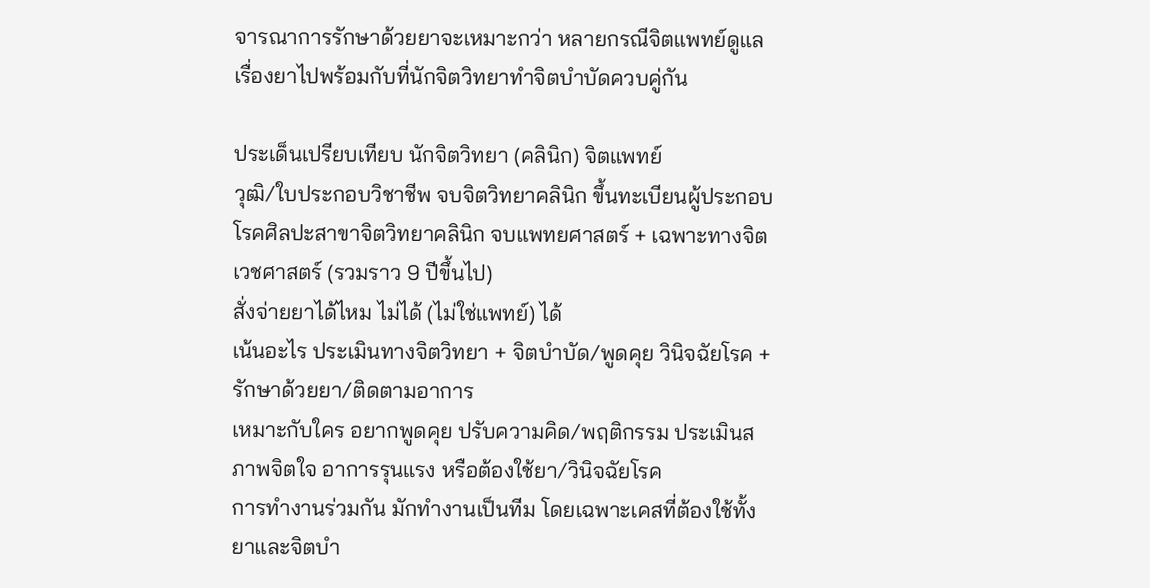จารณาการรักษาด้วยยาจะเหมาะกว่า หลายกรณีจิตแพทย์ดูแลเรื่องยาไปพร้อมกับที่นักจิตวิทยาทำจิตบำบัดควบคู่กัน

ประเด็นเปรียบเทียบ นักจิตวิทยา (คลินิก) จิตแพทย์
วุฒิ/ใบประกอบวิชาชีพ จบจิตวิทยาคลินิก ขึ้นทะเบียนผู้ประกอบโรคศิลปะสาขาจิตวิทยาคลินิก จบแพทยศาสตร์ + เฉพาะทางจิตเวชศาสตร์ (รวมราว 9 ปีขึ้นไป)
สั่งจ่ายยาได้ไหม ไม่ได้ (ไม่ใช่แพทย์) ได้
เน้นอะไร ประเมินทางจิตวิทยา + จิตบำบัด/พูดคุย วินิจฉัยโรค + รักษาด้วยยา/ติดตามอาการ
เหมาะกับใคร อยากพูดคุย ปรับความคิด/พฤติกรรม ประเมินสภาพจิตใจ อาการรุนแรง หรือต้องใช้ยา/วินิจฉัยโรค
การทำงานร่วมกัน มักทำงานเป็นทีม โดยเฉพาะเคสที่ต้องใช้ทั้งยาและจิตบำ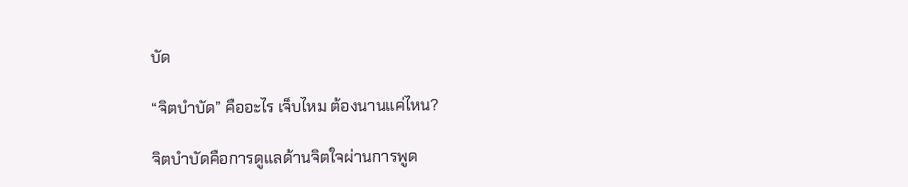บัด

“จิตบำบัด” คืออะไร เจ็บไหม ต้องนานแค่ไหน?

จิตบำบัดคือการดูแลด้านจิตใจผ่านการพูด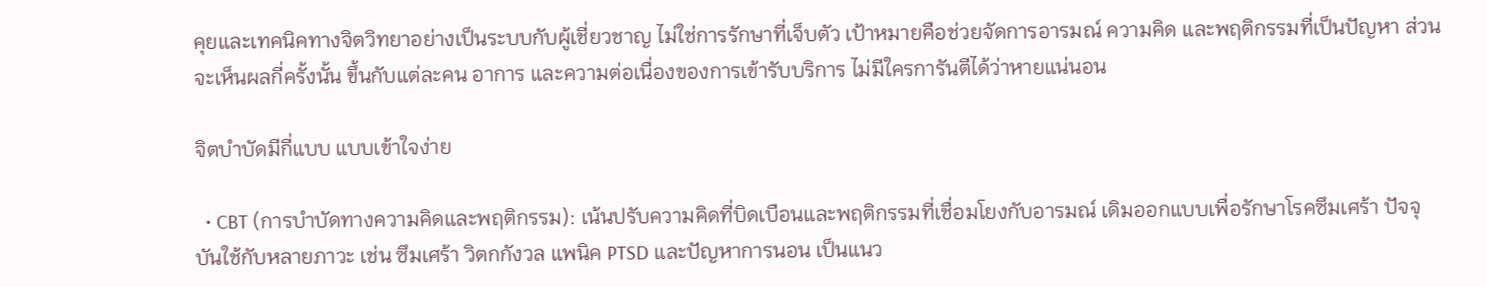คุยและเทคนิคทางจิตวิทยาอย่างเป็นระบบกับผู้เชี่ยวชาญ ไม่ใช่การรักษาที่เจ็บตัว เป้าหมายคือช่วยจัดการอารมณ์ ความคิด และพฤติกรรมที่เป็นปัญหา ส่วนจะเห็นผลกี่ครั้งนั้น ขึ้นกับแต่ละคน อาการ และความต่อเนื่องของการเข้ารับบริการ ไม่มีใครการันตีได้ว่าหายแน่นอน

จิตบำบัดมีกี่แบบ แบบเข้าใจง่าย

  • CBT (การบำบัดทางความคิดและพฤติกรรม): เน้นปรับความคิดที่บิดเบือนและพฤติกรรมที่เชื่อมโยงกับอารมณ์ เดิมออกแบบเพื่อรักษาโรคซึมเศร้า ปัจจุบันใช้กับหลายภาวะ เช่น ซึมเศร้า วิตกกังวล แพนิค PTSD และปัญหาการนอน เป็นแนว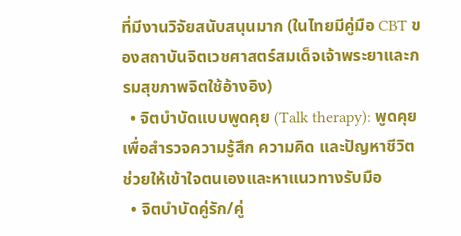ที่มีงานวิจัยสนับสนุนมาก (ในไทยมีคู่มือ CBT ของสถาบันจิตเวชศาสตร์สมเด็จเจ้าพระยาและกรมสุขภาพจิตใช้อ้างอิง)
  • จิตบำบัดแบบพูดคุย (Talk therapy): พูดคุยเพื่อสำรวจความรู้สึก ความคิด และปัญหาชีวิต ช่วยให้เข้าใจตนเองและหาแนวทางรับมือ
  • จิตบำบัดคู่รัก/คู่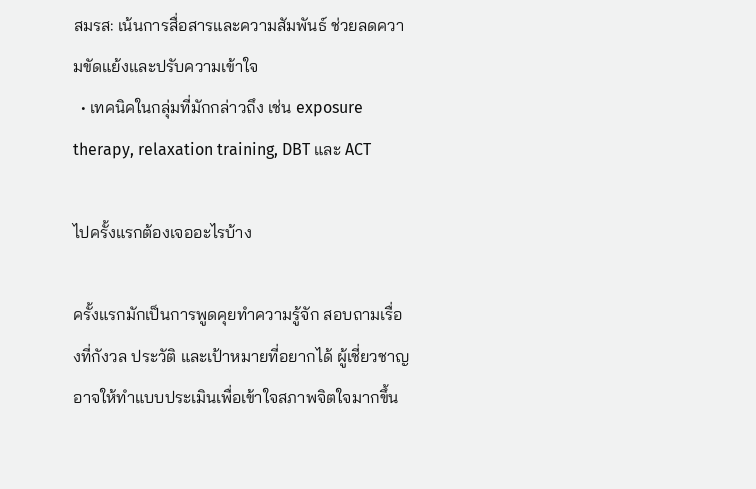สมรส: เน้นการสื่อสารและความสัมพันธ์ ช่วยลดความขัดแย้งและปรับความเข้าใจ
  • เทคนิคในกลุ่มที่มักกล่าวถึง เช่น exposure therapy, relaxation training, DBT และ ACT

ไปครั้งแรกต้องเจออะไรบ้าง

ครั้งแรกมักเป็นการพูดคุยทำความรู้จัก สอบถามเรื่องที่กังวล ประวัติ และเป้าหมายที่อยากได้ ผู้เชี่ยวชาญอาจให้ทำแบบประเมินเพื่อเข้าใจสภาพจิตใจมากขึ้น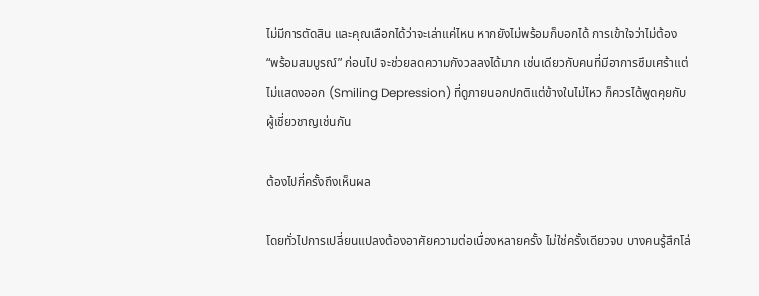ไม่มีการตัดสิน และคุณเลือกได้ว่าจะเล่าแค่ไหน หากยังไม่พร้อมก็บอกได้ การเข้าใจว่าไม่ต้อง “พร้อมสมบูรณ์” ก่อนไป จะช่วยลดความกังวลลงได้มาก เช่นเดียวกับคนที่มีอาการซึมเศร้าแต่ไม่แสดงออก (Smiling Depression) ที่ดูภายนอกปกติแต่ข้างในไม่ไหว ก็ควรได้พูดคุยกับผู้เชี่ยวชาญเช่นกัน

ต้องไปกี่ครั้งถึงเห็นผล

โดยทั่วไปการเปลี่ยนแปลงต้องอาศัยความต่อเนื่องหลายครั้ง ไม่ใช่ครั้งเดียวจบ บางคนรู้สึกโล่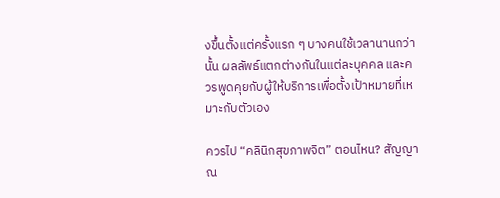งขึ้นตั้งแต่ครั้งแรก ๆ บางคนใช้เวลานานกว่านั้น ผลลัพธ์แตกต่างกันในแต่ละบุคคล และควรพูดคุยกับผู้ให้บริการเพื่อตั้งเป้าหมายที่เหมาะกับตัวเอง

ควรไป “คลินิกสุขภาพจิต” ตอนไหน? สัญญาณ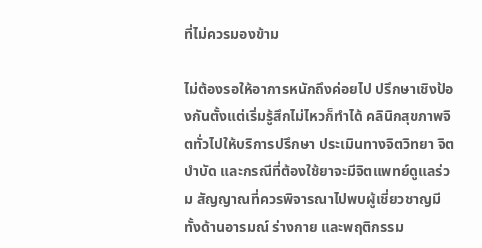ที่ไม่ควรมองข้าม

ไม่ต้องรอให้อาการหนักถึงค่อยไป ปรึกษาเชิงป้องกันตั้งแต่เริ่มรู้สึกไม่ไหวก็ทำได้ คลินิกสุขภาพจิตทั่วไปให้บริการปรึกษา ประเมินทางจิตวิทยา จิตบำบัด และกรณีที่ต้องใช้ยาจะมีจิตแพทย์ดูแลร่วม สัญญาณที่ควรพิจารณาไปพบผู้เชี่ยวชาญมีทั้งด้านอารมณ์ ร่างกาย และพฤติกรรม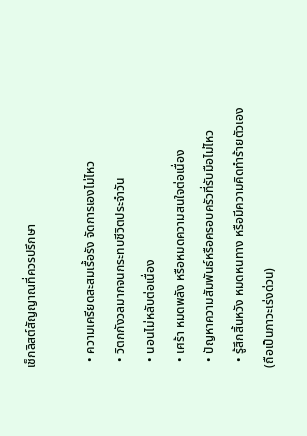เช็กลิสต์สัญญาณที่ควรปรึกษา

  • ความเครียดสะสมเรื้อรัง จัดการเองไม่ไหว
  • วิตกกังวลมากจนกระทบชีวิตประจำวัน
  • นอนไม่หลับต่อเนื่อง
  • เศร้า หมดพลัง หรือหมดความสนใจต่อเนื่อง
  • ปัญหาความสัมพันธ์หรือครอบครัวที่รับมือไม่ไหว
  • รู้สึกสิ้นหวัง หมดหนทาง หรือมีความคิดทำร้ายตัวเอง (ถือเป็นภาวะเร่งด่วน)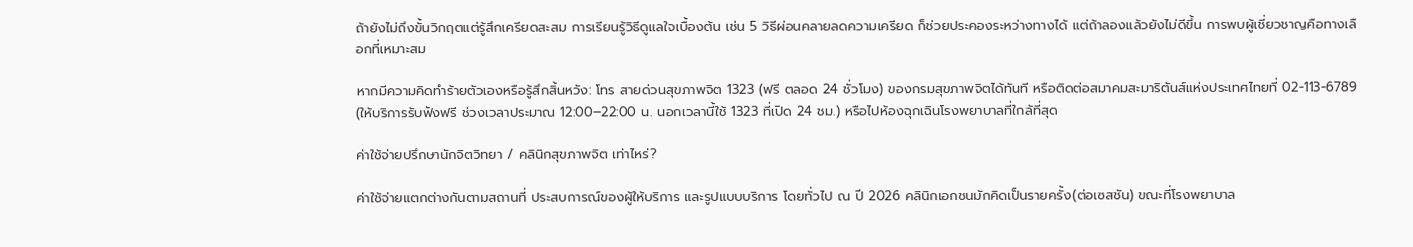ถ้ายังไม่ถึงขั้นวิกฤตแต่รู้สึกเครียดสะสม การเรียนรู้วิธีดูแลใจเบื้องต้น เช่น 5 วิธีผ่อนคลายลดความเครียด ก็ช่วยประคองระหว่างทางได้ แต่ถ้าลองแล้วยังไม่ดีขึ้น การพบผู้เชี่ยวชาญคือทางเลือกที่เหมาะสม

หากมีความคิดทำร้ายตัวเองหรือรู้สึกสิ้นหวัง: โทร สายด่วนสุขภาพจิต 1323 (ฟรี ตลอด 24 ชั่วโมง) ของกรมสุขภาพจิตได้ทันที หรือติดต่อสมาคมสะมาริตันส์แห่งประเทศไทยที่ 02-113-6789 (ให้บริการรับฟังฟรี ช่วงเวลาประมาณ 12:00–22:00 น. นอกเวลานี้ใช้ 1323 ที่เปิด 24 ชม.) หรือไปห้องฉุกเฉินโรงพยาบาลที่ใกล้ที่สุด

ค่าใช้จ่ายปรึกษานักจิตวิทยา / คลินิกสุขภาพจิต เท่าไหร่?

ค่าใช้จ่ายแตกต่างกันตามสถานที่ ประสบการณ์ของผู้ให้บริการ และรูปแบบบริการ โดยทั่วไป ณ ปี 2026 คลินิกเอกชนมักคิดเป็นรายครั้ง(ต่อเซสชัน) ขณะที่โรงพยาบาล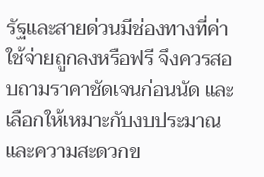รัฐและสายด่วนมีช่องทางที่ค่าใช้จ่ายถูกลงหรือฟรี จึงควรสอบถามราคาชัดเจนก่อนนัด และเลือกให้เหมาะกับงบประมาณและความสะดวกข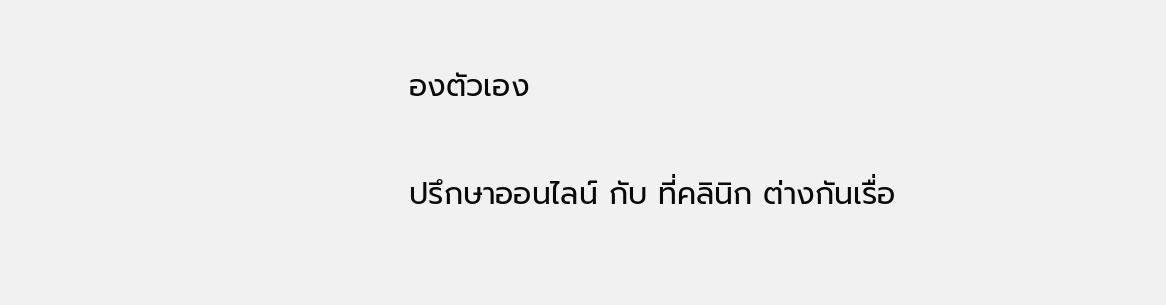องตัวเอง

ปรึกษาออนไลน์ กับ ที่คลินิก ต่างกันเรื่อ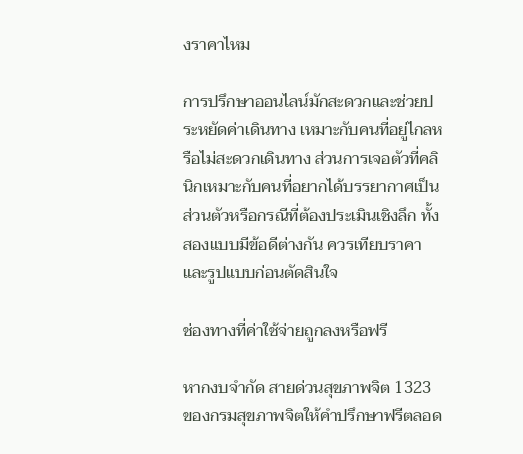งราคาไหม

การปรึกษาออนไลน์มักสะดวกและช่วยประหยัดค่าเดินทาง เหมาะกับคนที่อยู่ไกลหรือไม่สะดวกเดินทาง ส่วนการเจอตัวที่คลินิกเหมาะกับคนที่อยากได้บรรยากาศเป็นส่วนตัวหรือกรณีที่ต้องประเมินเชิงลึก ทั้งสองแบบมีข้อดีต่างกัน ควรเทียบราคาและรูปแบบก่อนตัดสินใจ

ช่องทางที่ค่าใช้จ่ายถูกลงหรือฟรี

หากงบจำกัด สายด่วนสุขภาพจิต 1323 ของกรมสุขภาพจิตให้คำปรึกษาฟรีตลอด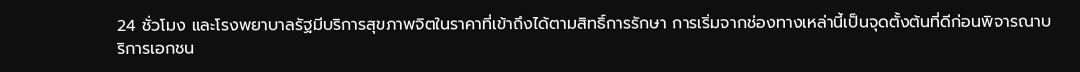24 ชั่วโมง และโรงพยาบาลรัฐมีบริการสุขภาพจิตในราคาที่เข้าถึงได้ตามสิทธิ์การรักษา การเริ่มจากช่องทางเหล่านี้เป็นจุดตั้งต้นที่ดีก่อนพิจารณาบริการเอกชน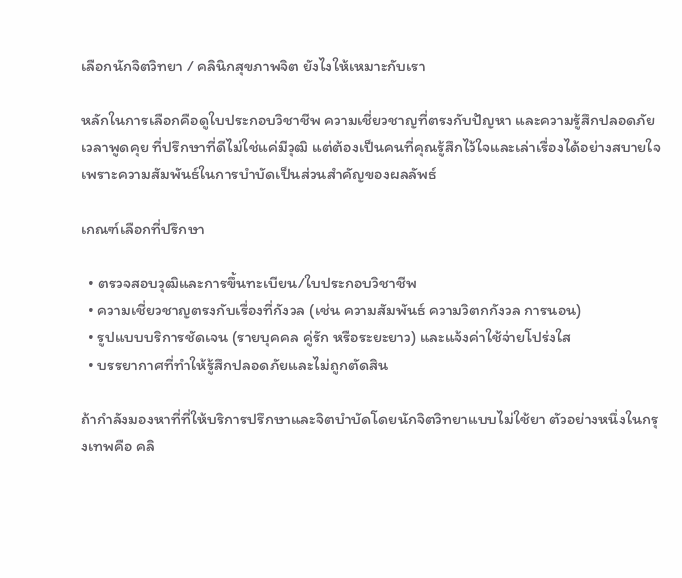เลือกนักจิตวิทยา / คลินิกสุขภาพจิต ยังไงให้เหมาะกับเรา

หลักในการเลือกคือดูใบประกอบวิชาชีพ ความเชี่ยวชาญที่ตรงกับปัญหา และความรู้สึกปลอดภัยเวลาพูดคุย ที่ปรึกษาที่ดีไม่ใช่แค่มีวุฒิ แต่ต้องเป็นคนที่คุณรู้สึกไว้ใจและเล่าเรื่องได้อย่างสบายใจ เพราะความสัมพันธ์ในการบำบัดเป็นส่วนสำคัญของผลลัพธ์

เกณฑ์เลือกที่ปรึกษา

  • ตรวจสอบวุฒิและการขึ้นทะเบียน/ใบประกอบวิชาชีพ
  • ความเชี่ยวชาญตรงกับเรื่องที่กังวล (เช่น ความสัมพันธ์ ความวิตกกังวล การนอน)
  • รูปแบบบริการชัดเจน (รายบุคคล คู่รัก หรือระยะยาว) และแจ้งค่าใช้จ่ายโปร่งใส
  • บรรยากาศที่ทำให้รู้สึกปลอดภัยและไม่ถูกตัดสิน

ถ้ากำลังมองหาที่ที่ให้บริการปรึกษาและจิตบำบัดโดยนักจิตวิทยาแบบไม่ใช้ยา ตัวอย่างหนึ่งในกรุงเทพคือ คลิ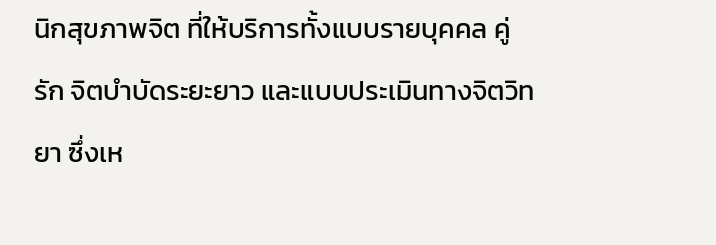นิกสุขภาพจิต ที่ให้บริการทั้งแบบรายบุคคล คู่รัก จิตบำบัดระยะยาว และแบบประเมินทางจิตวิทยา ซึ่งเห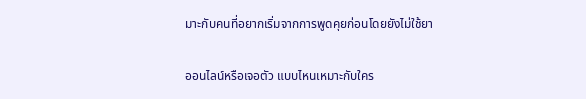มาะกับคนที่อยากเริ่มจากการพูดคุยก่อนโดยยังไม่ใช้ยา

ออนไลน์หรือเจอตัว แบบไหนเหมาะกับใคร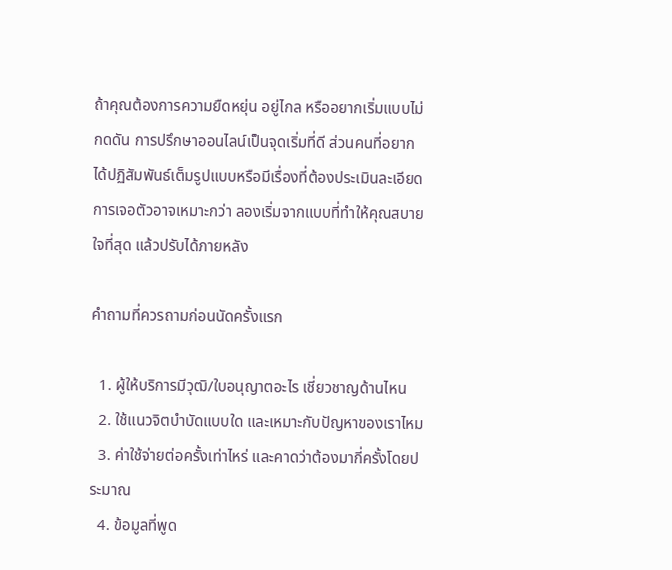ถ้าคุณต้องการความยืดหยุ่น อยู่ไกล หรืออยากเริ่มแบบไม่กดดัน การปรึกษาออนไลน์เป็นจุดเริ่มที่ดี ส่วนคนที่อยากได้ปฏิสัมพันธ์เต็มรูปแบบหรือมีเรื่องที่ต้องประเมินละเอียด การเจอตัวอาจเหมาะกว่า ลองเริ่มจากแบบที่ทำให้คุณสบายใจที่สุด แล้วปรับได้ภายหลัง

คำถามที่ควรถามก่อนนัดครั้งแรก

  1. ผู้ให้บริการมีวุฒิ/ใบอนุญาตอะไร เชี่ยวชาญด้านไหน
  2. ใช้แนวจิตบำบัดแบบใด และเหมาะกับปัญหาของเราไหม
  3. ค่าใช้จ่ายต่อครั้งเท่าไหร่ และคาดว่าต้องมากี่ครั้งโดยประมาณ
  4. ข้อมูลที่พูด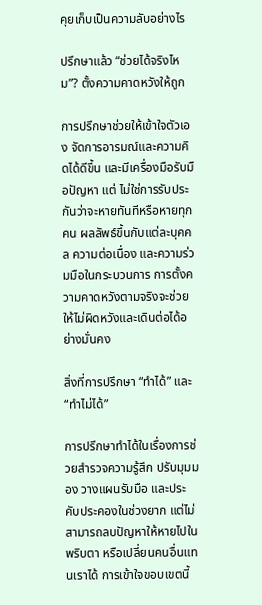คุยเก็บเป็นความลับอย่างไร

ปรึกษาแล้ว “ช่วยได้จริงไหม”? ตั้งความคาดหวังให้ถูก

การปรึกษาช่วยให้เข้าใจตัวเอง จัดการอารมณ์และความคิดได้ดีขึ้น และมีเครื่องมือรับมือปัญหา แต่ ไม่ใช่การรับประกันว่าจะหายทันทีหรือหายทุกคน ผลลัพธ์ขึ้นกับแต่ละบุคคล ความต่อเนื่อง และความร่วมมือในกระบวนการ การตั้งความคาดหวังตามจริงจะช่วยให้ไม่ผิดหวังและเดินต่อได้อย่างมั่นคง

สิ่งที่การปรึกษา “ทำได้” และ “ทำไม่ได้”

การปรึกษาทำได้ในเรื่องการช่วยสำรวจความรู้สึก ปรับมุมมอง วางแผนรับมือ และประคับประคองในช่วงยาก แต่ไม่สามารถลบปัญหาให้หายไปในพริบตา หรือเปลี่ยนคนอื่นแทนเราได้ การเข้าใจขอบเขตนี้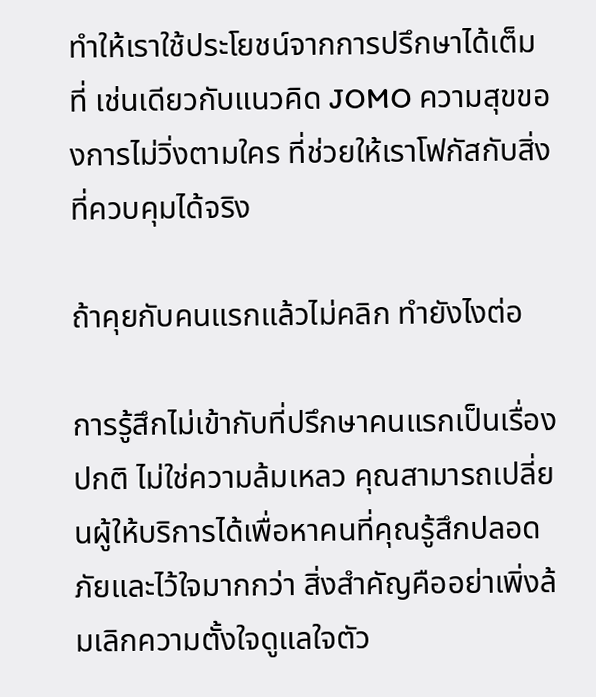ทำให้เราใช้ประโยชน์จากการปรึกษาได้เต็มที่ เช่นเดียวกับแนวคิด JOMO ความสุขของการไม่วิ่งตามใคร ที่ช่วยให้เราโฟกัสกับสิ่งที่ควบคุมได้จริง

ถ้าคุยกับคนแรกแล้วไม่คลิก ทำยังไงต่อ

การรู้สึกไม่เข้ากับที่ปรึกษาคนแรกเป็นเรื่องปกติ ไม่ใช่ความล้มเหลว คุณสามารถเปลี่ยนผู้ให้บริการได้เพื่อหาคนที่คุณรู้สึกปลอดภัยและไว้ใจมากกว่า สิ่งสำคัญคืออย่าเพิ่งล้มเลิกความตั้งใจดูแลใจตัว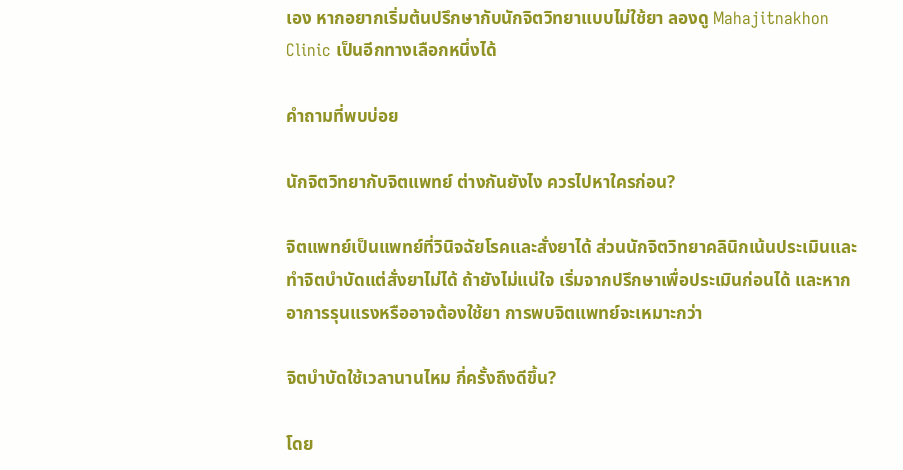เอง หากอยากเริ่มต้นปรึกษากับนักจิตวิทยาแบบไม่ใช้ยา ลองดู Mahajitnakhon Clinic เป็นอีกทางเลือกหนึ่งได้

คำถามที่พบบ่อย

นักจิตวิทยากับจิตแพทย์ ต่างกันยังไง ควรไปหาใครก่อน?

จิตแพทย์เป็นแพทย์ที่วินิจฉัยโรคและสั่งยาได้ ส่วนนักจิตวิทยาคลินิกเน้นประเมินและทำจิตบำบัดแต่สั่งยาไม่ได้ ถ้ายังไม่แน่ใจ เริ่มจากปรึกษาเพื่อประเมินก่อนได้ และหากอาการรุนแรงหรืออาจต้องใช้ยา การพบจิตแพทย์จะเหมาะกว่า

จิตบำบัดใช้เวลานานไหม กี่ครั้งถึงดีขึ้น?

โดย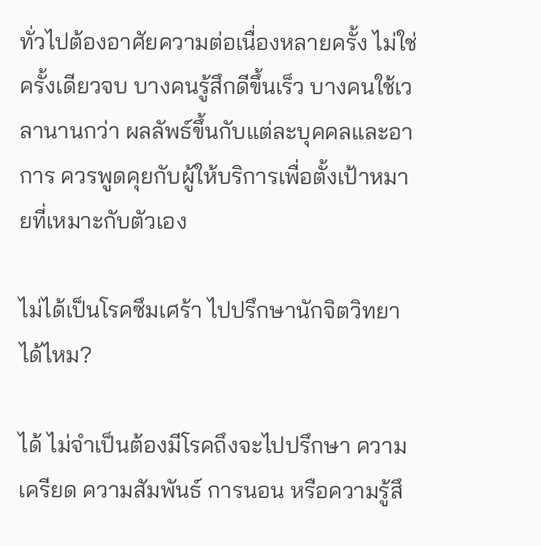ทั่วไปต้องอาศัยความต่อเนื่องหลายครั้ง ไม่ใช่ครั้งเดียวจบ บางคนรู้สึกดีขึ้นเร็ว บางคนใช้เวลานานกว่า ผลลัพธ์ขึ้นกับแต่ละบุคคลและอาการ ควรพูดคุยกับผู้ให้บริการเพื่อตั้งเป้าหมายที่เหมาะกับตัวเอง

ไม่ได้เป็นโรคซึมเศร้า ไปปรึกษานักจิตวิทยาได้ไหม?

ได้ ไม่จำเป็นต้องมีโรคถึงจะไปปรึกษา ความเครียด ความสัมพันธ์ การนอน หรือความรู้สึ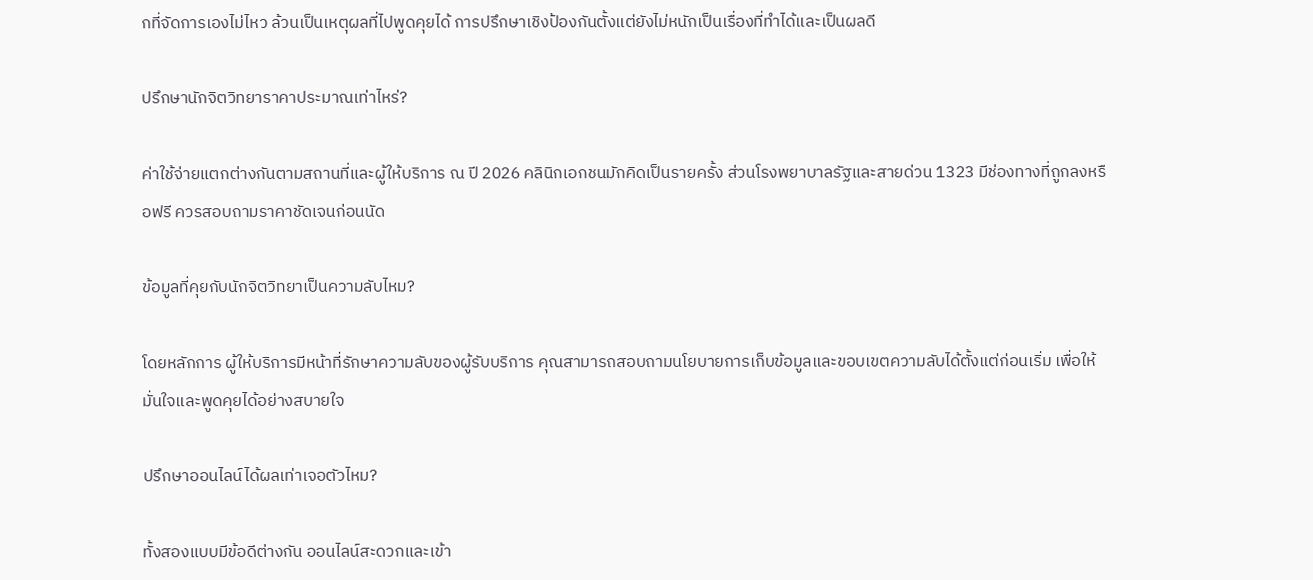กที่จัดการเองไม่ไหว ล้วนเป็นเหตุผลที่ไปพูดคุยได้ การปรึกษาเชิงป้องกันตั้งแต่ยังไม่หนักเป็นเรื่องที่ทำได้และเป็นผลดี

ปรึกษานักจิตวิทยาราคาประมาณเท่าไหร่?

ค่าใช้จ่ายแตกต่างกันตามสถานที่และผู้ให้บริการ ณ ปี 2026 คลินิกเอกชนมักคิดเป็นรายครั้ง ส่วนโรงพยาบาลรัฐและสายด่วน 1323 มีช่องทางที่ถูกลงหรือฟรี ควรสอบถามราคาชัดเจนก่อนนัด

ข้อมูลที่คุยกับนักจิตวิทยาเป็นความลับไหม?

โดยหลักการ ผู้ให้บริการมีหน้าที่รักษาความลับของผู้รับบริการ คุณสามารถสอบถามนโยบายการเก็บข้อมูลและขอบเขตความลับได้ตั้งแต่ก่อนเริ่ม เพื่อให้มั่นใจและพูดคุยได้อย่างสบายใจ

ปรึกษาออนไลน์ได้ผลเท่าเจอตัวไหม?

ทั้งสองแบบมีข้อดีต่างกัน ออนไลน์สะดวกและเข้า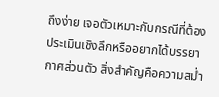ถึงง่าย เจอตัวเหมาะกับกรณีที่ต้องประเมินเชิงลึกหรืออยากได้บรรยากาศส่วนตัว สิ่งสำคัญคือความสม่ำ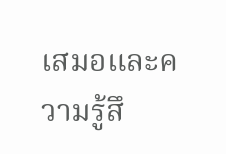เสมอและความรู้สึ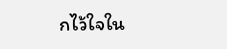กไว้ใจใน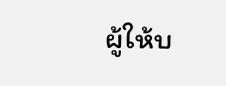ผู้ให้บ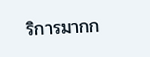ริการมากก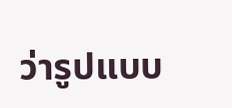ว่ารูปแบบ